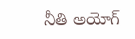నీతి అయోగ్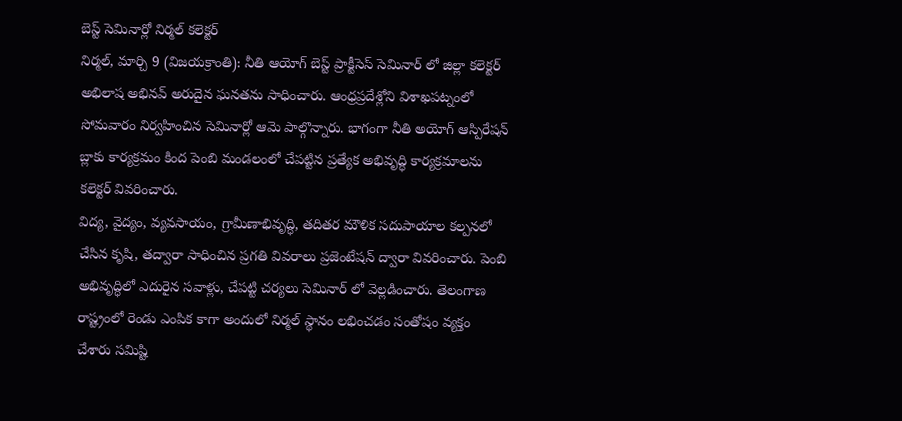బెస్ట్ సెమినార్లో నిర్మల్ కలెక్టర్
నిర్మల్, మార్చి 9 (విజయక్రాంతి): నీతి ఆయోగ్ బెస్ట్ ప్రాక్టీసెస్ సెమినార్ లో జిల్లా కలెక్టర్ అభిలాష అభినవ్ అరుదైన ఘనతను సాధించారు. ఆంధ్రప్రదేశ్లోని విశాఖపట్నంలో సోమవారం నిర్వహించిన సెమినార్లో ఆమె పాల్గొన్నారు. భాగంగా నీతి అయోగ్ ఆస్పిరేషన్ బ్లాకు కార్యక్రమం కింద పెంబి మండలంలో చేపట్టిన ప్రత్యేక అభివృద్ధి కార్యక్రమాలను కలెక్టర్ వివరించారు.
విద్య, వైద్యం, వ్యవసాయం, గ్రామీణాభివృద్ధి, తదితర మౌళిక సదుపాయాల కల్పనలో చేసిన కృషి, తద్వారా సాధించిన ప్రగతి వివరాలు ప్రజెంటేషన్ ద్వారా వివరించారు. పెంబి అభివృద్ధిలో ఎదురైన సవాళ్లు, చేపట్టి చర్యలు సెమినార్ లో వెల్లడించారు. తెలంగాణ రాష్ట్రంలో రెండు ఎంపిక కాగా అందులో నిర్మల్ స్థానం లభించడం సంతోషం వ్యక్తం చేశారు సమిష్టి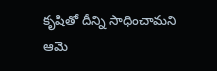కృషితో దీన్ని సాధించామని ఆమె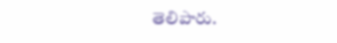తెలిపారు.